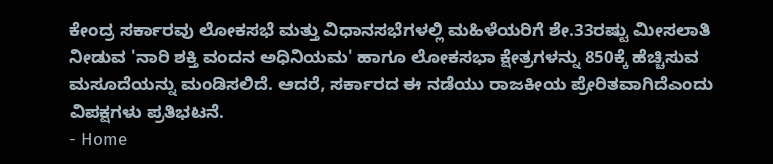ಕೇಂದ್ರ ಸರ್ಕಾರವು ಲೋಕಸಭೆ ಮತ್ತು ವಿಧಾನಸಭೆಗಳಲ್ಲಿ ಮಹಿಳೆಯರಿಗೆ ಶೇ.33ರಷ್ಟು ಮೀಸಲಾತಿ ನೀಡುವ 'ನಾರಿ ಶಕ್ತಿ ವಂದನ ಅಧಿನಿಯಮ' ಹಾಗೂ ಲೋಕಸಭಾ ಕ್ಷೇತ್ರಗಳನ್ನು 850ಕ್ಕೆ ಹೆಚ್ಚಿಸುವ ಮಸೂದೆಯನ್ನು ಮಂಡಿಸಲಿದೆ. ಆದರೆ, ಸರ್ಕಾರದ ಈ ನಡೆಯು ರಾಜಕೀಯ ಪ್ರೇರಿತವಾಗಿದೆಎಂದು ವಿಪಕ್ಷಗಳು ಪ್ರತಿಭಟನೆ.
- Home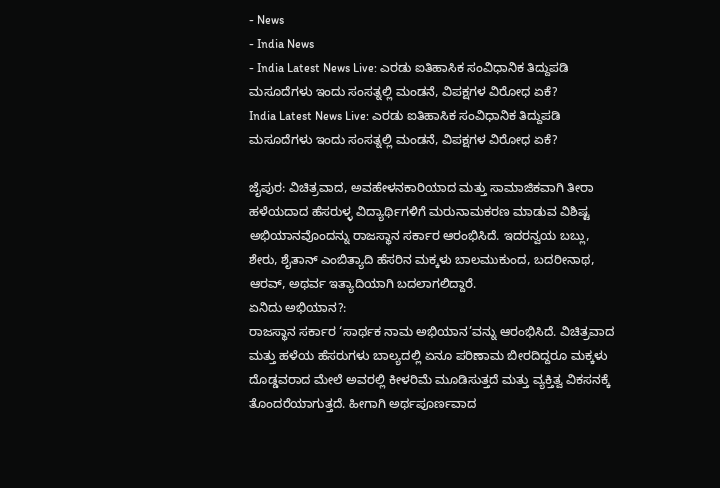- News
- India News
- India Latest News Live: ಎರಡು ಐತಿಹಾಸಿಕ ಸಂವಿಧಾನಿಕ ತಿದ್ದುಪಡಿ ಮಸೂದೆಗಳು ಇಂದು ಸಂಸತ್ನಲ್ಲಿ ಮಂಡನೆ, ವಿಪಕ್ಷಗಳ ವಿರೋಧ ಏಕೆ?
India Latest News Live: ಎರಡು ಐತಿಹಾಸಿಕ ಸಂವಿಧಾನಿಕ ತಿದ್ದುಪಡಿ ಮಸೂದೆಗಳು ಇಂದು ಸಂಸತ್ನಲ್ಲಿ ಮಂಡನೆ, ವಿಪಕ್ಷಗಳ ವಿರೋಧ ಏಕೆ?

ಜೈಪುರ: ವಿಚಿತ್ರವಾದ, ಅವಹೇಳನಕಾರಿಯಾದ ಮತ್ತು ಸಾಮಾಜಿಕವಾಗಿ ತೀರಾ ಹಳೆಯದಾದ ಹೆಸರುಳ್ಳ ವಿದ್ಯಾರ್ಥಿಗಳಿಗೆ ಮರುನಾಮಕರಣ ಮಾಡುವ ವಿಶಿಷ್ಟ ಅಭಿಯಾನವೊಂದನ್ನು ರಾಜಸ್ಥಾನ ಸರ್ಕಾರ ಆರಂಭಿಸಿದೆ. ಇದರನ್ವಯ ಬಬ್ಲು, ಶೇರು, ಶೈತಾನ್ ಎಂಬಿತ್ಯಾದಿ ಹೆಸರಿನ ಮಕ್ಕಳು ಬಾಲಮುಕುಂದ, ಬದರೀನಾಥ, ಆರವ್, ಅಥರ್ವ ಇತ್ಯಾದಿಯಾಗಿ ಬದಲಾಗಲಿದ್ದಾರೆ.
ಏನಿದು ಅಭಿಯಾನ?:
ರಾಜಸ್ಥಾನ ಸರ್ಕಾರ ‘ಸಾರ್ಥಕ ನಾಮ ಅಭಿಯಾನ’ವನ್ನು ಆರಂಭಿಸಿದೆ. ವಿಚಿತ್ರವಾದ ಮತ್ತು ಹಳೆಯ ಹೆಸರುಗಳು ಬಾಲ್ಯದಲ್ಲಿ ಏನೂ ಪರಿಣಾಮ ಬೀರದಿದ್ದರೂ ಮಕ್ಕಳು ದೊಡ್ಡವರಾದ ಮೇಲೆ ಅವರಲ್ಲಿ ಕೀಳರಿಮೆ ಮೂಡಿಸುತ್ತದೆ ಮತ್ತು ವ್ಯಕ್ತಿತ್ವ ವಿಕಸನಕ್ಕೆ ತೊಂದರೆಯಾಗುತ್ತದೆ. ಹೀಗಾಗಿ ಅರ್ಥಪೂರ್ಣವಾದ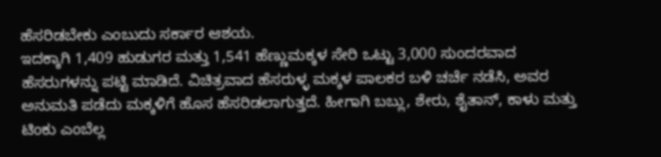ಹೆಸರಿಡಬೇಕು ಎಂಬುದು ಸರ್ಕಾರ ಆಶಯ.
ಇದಕ್ಕಾಗಿ 1,409 ಹುಡುಗರ ಮತ್ತು 1,541 ಹೆಣ್ಣುಮಕ್ಕಳ ಸೇರಿ ಒಟ್ಟು 3,000 ಸುಂದರವಾದ ಹೆಸರುಗಳನ್ನು ಪಟ್ಟಿ ಮಾಡಿದೆ. ವಿಚಿತ್ರವಾದ ಹೆಸರುಳ್ಳ ಮಕ್ಕಳ ಪಾಲಕರ ಬಳಿ ಚರ್ಚೆ ನಡೆಸಿ, ಅವರ ಅನುಮತಿ ಪಡೆದು ಮಕ್ಕಳಿಗೆ ಹೊಸ ಹೆಸರಿಡಲಾಗುತ್ತದೆ. ಹೀಗಾಗಿ ಬಬ್ಲು, ಶೇರು, ಶೈತಾನ್, ಕಾಳು ಮತ್ತು ಟಿಂಕು ಎಂಬೆಲ್ಲ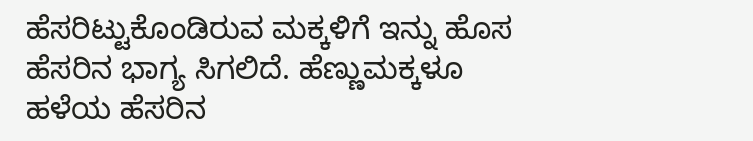ಹೆಸರಿಟ್ಟುಕೊಂಡಿರುವ ಮಕ್ಕಳಿಗೆ ಇನ್ನು ಹೊಸ ಹೆಸರಿನ ಭಾಗ್ಯ ಸಿಗಲಿದೆ. ಹೆಣ್ಣುಮಕ್ಕಳೂ ಹಳೆಯ ಹೆಸರಿನ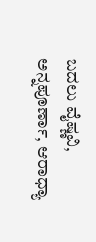ಬದಲು ವೈಷ್ಣವಿ, ಅನ್ನಪೂರ್ಣಾ, ಆರಾಧ್ಯಾ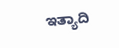ಇತ್ಯಾದಿ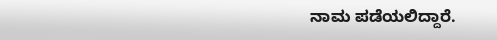ನಾಮ ಪಡೆಯಲಿದ್ದಾರೆ.